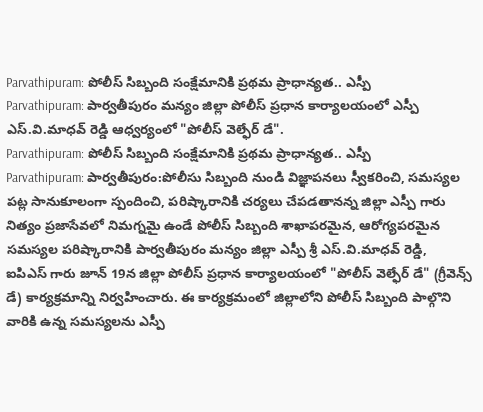Parvathipuram: పోలీస్ సిబ్బంది సంక్షేమానికి ప్రథమ ప్రాధాన్యత.. ఎస్పీ
Parvathipuram: పార్వతీపురం మన్యం జిల్లా పోలీస్ ప్రధాన కార్యాలయంలో ఎస్పీ ఎస్.వి.మాధవ్ రెడ్డి ఆధ్వర్యంలో "పోలీస్ వెల్ఫేర్ డే".
Parvathipuram: పోలీస్ సిబ్బంది సంక్షేమానికి ప్రథమ ప్రాధాన్యత.. ఎస్పీ
Parvathipuram: పార్వతీపురం:పోలీసు సిబ్బంది నుండి విజ్ఞాపనలు స్వీకరించి, సమస్యల పట్ల సానుకూలంగా స్పందించి, పరిష్కారానికి చర్యలు చేపడతానన్న జిల్లా ఎస్పీ గారు నిత్యం ప్రజాసేవలో నిమగ్నమై ఉండే పోలీస్ సిబ్బంది శాఖాపరమైన, ఆరోగ్యపరమైన సమస్యల పరిష్కారానికి పార్వతీపురం మన్యం జిల్లా ఎస్పీ శ్రీ ఎస్.వి.మాధవ్ రెడ్డి,
ఐపిఎస్ గారు జూన్ 19న జిల్లా పోలీస్ ప్రధాన కార్యాలయంలో "పోలీస్ వెల్ఫేర్ డే" (గ్రీవెన్స్ డే) కార్యక్రమాన్ని నిర్వహించారు. ఈ కార్యక్రమంలో జిల్లాలోని పోలీస్ సిబ్బంది పాల్గొని వారికి ఉన్న సమస్యలను ఎస్పీ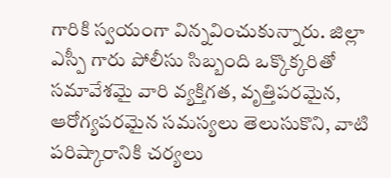గారికి స్వయంగా విన్నవించుకున్నారు. జిల్లా ఎస్పీ గారు పోలీసు సిబ్బంది ఒక్కొక్కరితో సమావేశమై వారి వ్యక్తిగత, వృత్తిపరమైన, ఆరోగ్యపరమైన సమస్యలు తెలుసుకొని, వాటి పరిష్కారానికి చర్యలు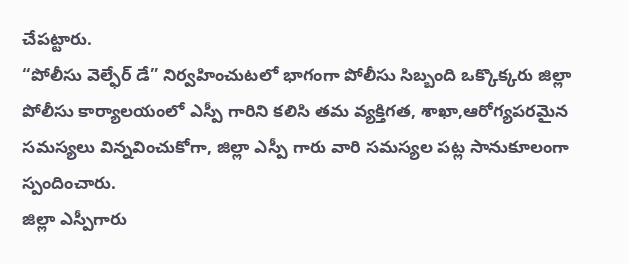చేపట్టారు.
“పోలీసు వెల్ఫేర్ డే” నిర్వహించుటలో భాగంగా పోలీసు సిబ్బంది ఒక్కొక్కరు జిల్లా పోలీసు కార్యాలయంలో ఎస్పీ గారిని కలిసి తమ వ్యక్తిగత, శాఖా,ఆరోగ్యపరమైన సమస్యలు విన్నవించుకోగా, జిల్లా ఎస్పీ గారు వారి సమస్యల పట్ల సానుకూలంగా స్పందించారు.
జిల్లా ఎస్పీగారు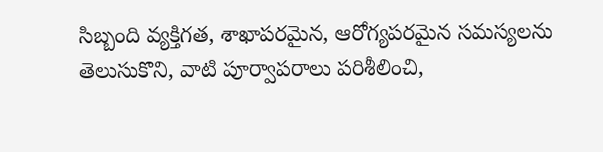సిబ్బంది వ్యక్తిగత, శాఖాపరమైన, ఆరోగ్యపరమైన సమస్యలను తెలుసుకొని, వాటి పూర్వాపరాలు పరిశీలించి,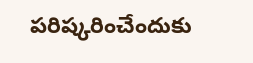పరిష్కరించేందుకు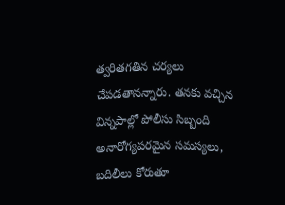త్వరితగతిన చర్యలు చేపడతానన్నారు. తనకు వచ్చిన విన్నపాల్లో పోలీసు సిబ్బంది అనారోగ్యపరమైన సమస్యలు, బదిలీలు కోరుతూ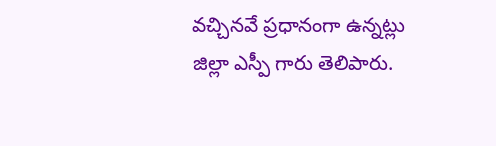వచ్చినవే ప్రధానంగా ఉన్నట్లు జిల్లా ఎస్పీ గారు తెలిపారు.